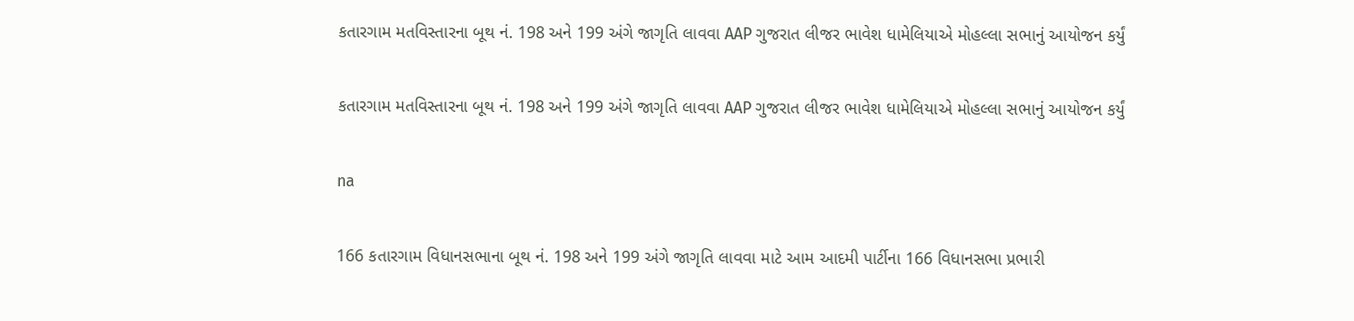કતારગામ મતવિસ્તારના બૂથ નં. 198 અને 199 અંગે જાગૃતિ લાવવા AAP ગુજરાત લીજર ભાવેશ ધામેલિયાએ મોહલ્લા સભાનું આયોજન કર્યું

કતારગામ મતવિસ્તારના બૂથ નં. 198 અને 199 અંગે જાગૃતિ લાવવા AAP ગુજરાત લીજર ભાવેશ ધામેલિયાએ મોહલ્લા સભાનું આયોજન કર્યું

na

166 કતારગામ વિધાનસભાના બૂથ નં. 198 અને 199 અંગે જાગૃતિ લાવવા માટે આમ આદમી પાર્ટીના 166 વિધાનસભા પ્રભારી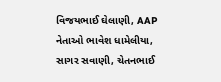વિજયભાઈ ઘેલાણી, AAP નેતાઓ ભાવેશ ધામેલીયા, સાગર સવાણી, ચેતનભાઈ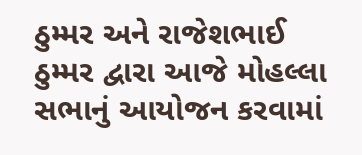ઠુમ્મર અને રાજેશભાઈ ઠુમ્મર દ્વારા આજે મોહલ્લા સભાનું આયોજન કરવામાં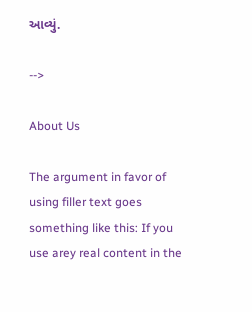આવ્યું.

-->

About Us

The argument in favor of using filler text goes something like this: If you use arey real content in the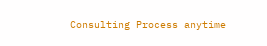Consulting Process anytime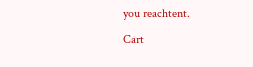you reachtent.

Cart